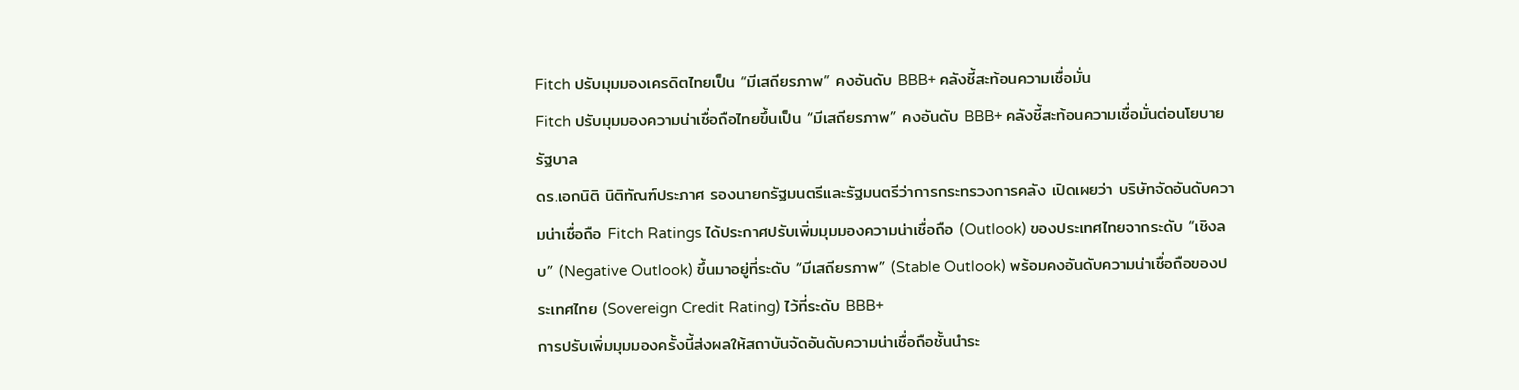Fitch ปรับมุมมองเครดิตไทยเป็น “มีเสถียรภาพ” คงอันดับ BBB+ คลังชี้สะท้อนความเชื่อมั่น
Fitch ปรับมุมมองความน่าเชื่อถือไทยขึ้นเป็น “มีเสถียรภาพ” คงอันดับ BBB+ คลังชี้สะท้อนความเชื่อมั่นต่อนโยบายรัฐบาล
ดร.เอกนิติ นิติทัณฑ์ประภาศ รองนายกรัฐมนตรีและรัฐมนตรีว่าการกระทรวงการคลัง เปิดเผยว่า บริษัทจัดอันดับความน่าเชื่อถือ Fitch Ratings ได้ประกาศปรับเพิ่มมุมมองความน่าเชื่อถือ (Outlook) ของประเทศไทยจากระดับ “เชิงลบ” (Negative Outlook) ขึ้นมาอยู่ที่ระดับ “มีเสถียรภาพ” (Stable Outlook) พร้อมคงอันดับความน่าเชื่อถือของประเทศไทย (Sovereign Credit Rating) ไว้ที่ระดับ BBB+
การปรับเพิ่มมุมมองครั้งนี้ส่งผลให้สถาบันจัดอันดับความน่าเชื่อถือชั้นนำระ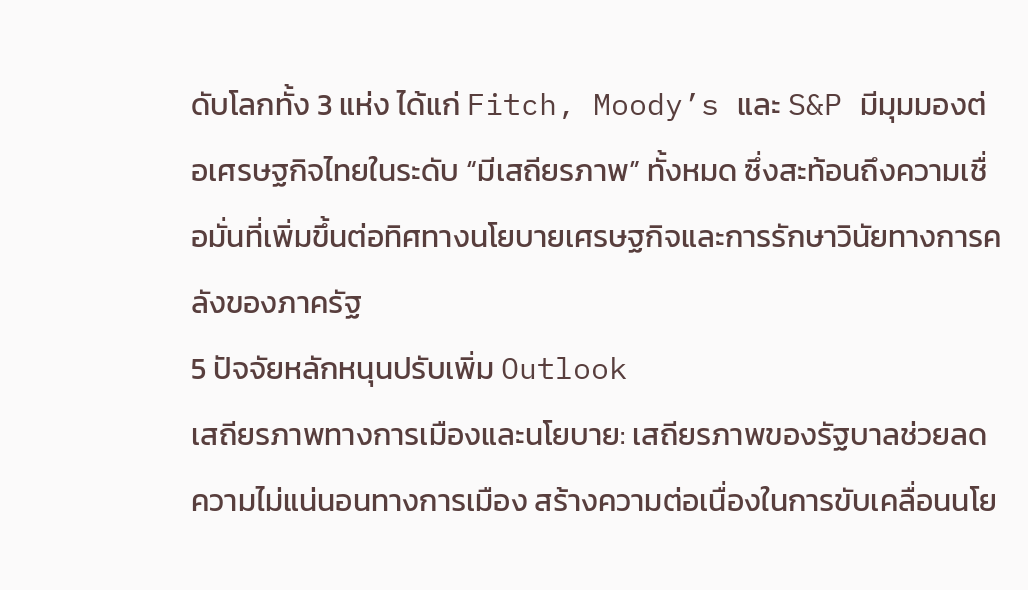ดับโลกทั้ง 3 แห่ง ได้แก่ Fitch, Moody’s และ S&P มีมุมมองต่อเศรษฐกิจไทยในระดับ “มีเสถียรภาพ” ทั้งหมด ซึ่งสะท้อนถึงความเชื่อมั่นที่เพิ่มขึ้นต่อทิศทางนโยบายเศรษฐกิจและการรักษาวินัยทางการคลังของภาครัฐ
5 ปัจจัยหลักหนุนปรับเพิ่ม Outlook
เสถียรภาพทางการเมืองและนโยบาย: เสถียรภาพของรัฐบาลช่วยลดความไม่แน่นอนทางการเมือง สร้างความต่อเนื่องในการขับเคลื่อนนโย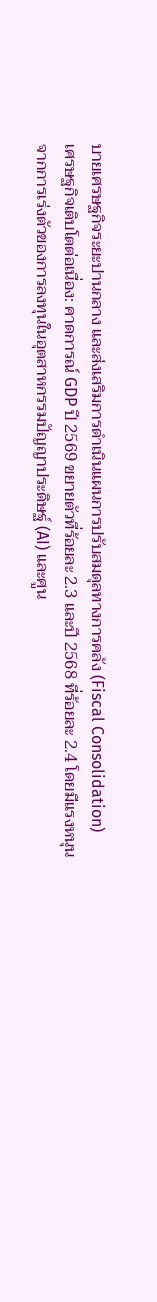บายเศรษฐกิจระยะปานกลาง และส่งเสริมการดำเนินแผนการปรับสมดุลทางการคลัง (Fiscal Consolidation)
เศรษฐกิจเติบโตต่อเนื่อง: คาดการณ์ GDP ปี 2569 ขยายตัวที่ร้อยละ 2.3 และปี 2568 ที่ร้อยละ 2.4 โดยมีแรงหนุนจากการเร่งตัวของการลงทุนในอุตสาหกรรมปัญญาประดิษฐ์ (AI) และศูน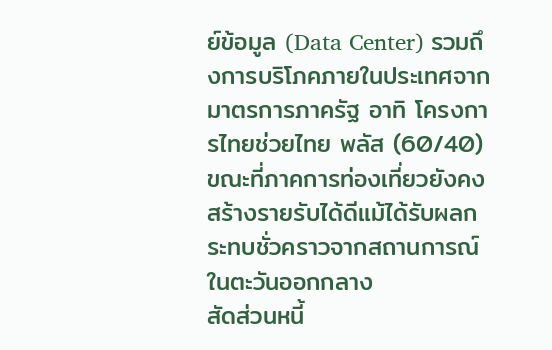ย์ข้อมูล (Data Center) รวมถึงการบริโภคภายในประเทศจากมาตรการภาครัฐ อาทิ โครงการไทยช่วยไทย พลัส (60/40) ขณะที่ภาคการท่องเที่ยวยังคงสร้างรายรับได้ดีแม้ได้รับผลกระทบชั่วคราวจากสถานการณ์ในตะวันออกกลาง
สัดส่วนหนี้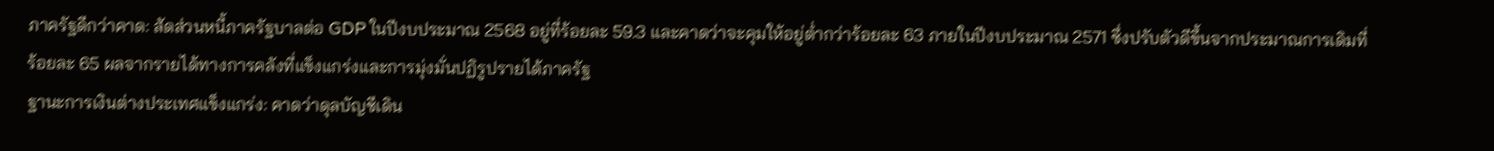ภาครัฐดีกว่าคาด: สัดส่วนหนี้ภาครัฐบาลต่อ GDP ในปีงบประมาณ 2568 อยู่ที่ร้อยละ 59.3 และคาดว่าจะคุมให้อยู่ต่ำกว่าร้อยละ 63 ภายในปีงบประมาณ 2571 ซึ่งปรับตัวดีขึ้นจากประมาณการเดิมที่ร้อยละ 65 ผลจากรายได้ทางการคลังที่แข็งแกร่งและการมุ่งมั่นปฏิรูปรายได้ภาครัฐ
ฐานะการเงินต่างประเทศแข็งแกร่ง: คาดว่าดุลบัญชีเดิน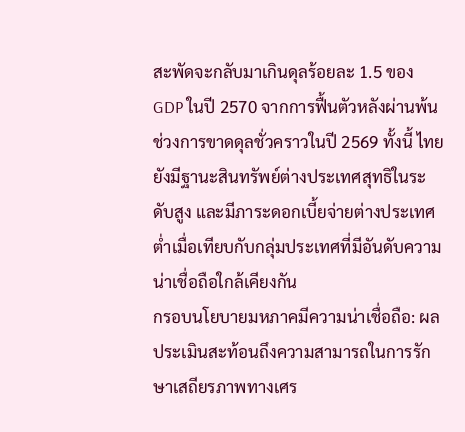สะพัดจะกลับมาเกินดุลร้อยละ 1.5 ของ GDP ในปี 2570 จากการฟื้นตัวหลังผ่านพ้นช่วงการขาดดุลชั่วคราวในปี 2569 ทั้งนี้ ไทยยังมีฐานะสินทรัพย์ต่างประเทศสุทธิในระดับสูง และมีภาระดอกเบี้ยจ่ายต่างประเทศต่ำเมื่อเทียบกับกลุ่มประเทศที่มีอันดับความน่าเชื่อถือใกล้เคียงกัน
กรอบนโยบายมหภาคมีความน่าเชื่อถือ: ผลประเมินสะท้อนถึงความสามารถในการรักษาเสถียรภาพทางเศร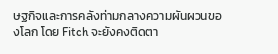ษฐกิจและการคลังท่ามกลางความผันผวนของโลก โดย Fitch จะยังคงติดตา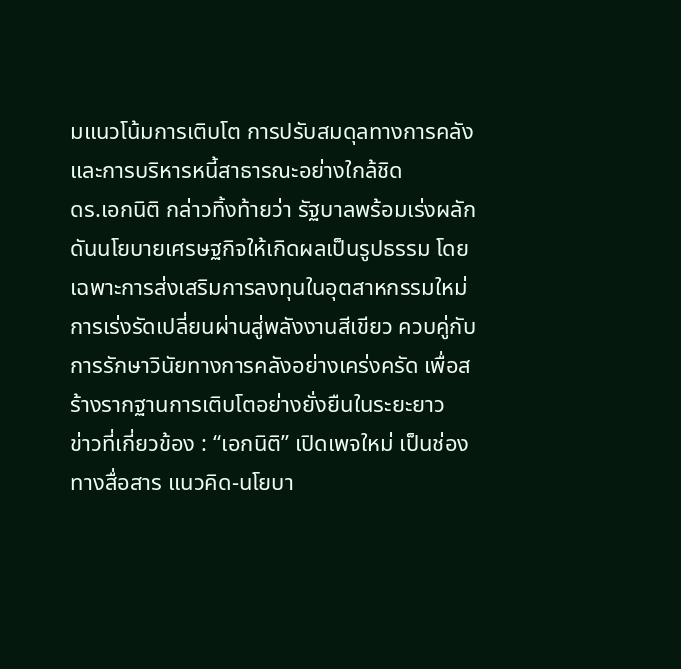มแนวโน้มการเติบโต การปรับสมดุลทางการคลัง และการบริหารหนี้สาธารณะอย่างใกล้ชิด
ดร.เอกนิติ กล่าวทิ้งท้ายว่า รัฐบาลพร้อมเร่งผลักดันนโยบายเศรษฐกิจให้เกิดผลเป็นรูปธรรม โดยเฉพาะการส่งเสริมการลงทุนในอุตสาหกรรมใหม่ การเร่งรัดเปลี่ยนผ่านสู่พลังงานสีเขียว ควบคู่กับการรักษาวินัยทางการคลังอย่างเคร่งครัด เพื่อสร้างรากฐานการเติบโตอย่างยั่งยืนในระยะยาว
ข่าวที่เกี่ยวข้อง : “เอกนิติ” เปิดเพจใหม่ เป็นช่องทางสื่อสาร แนวคิด-นโยบา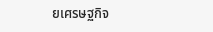ยเศรษฐกิจ